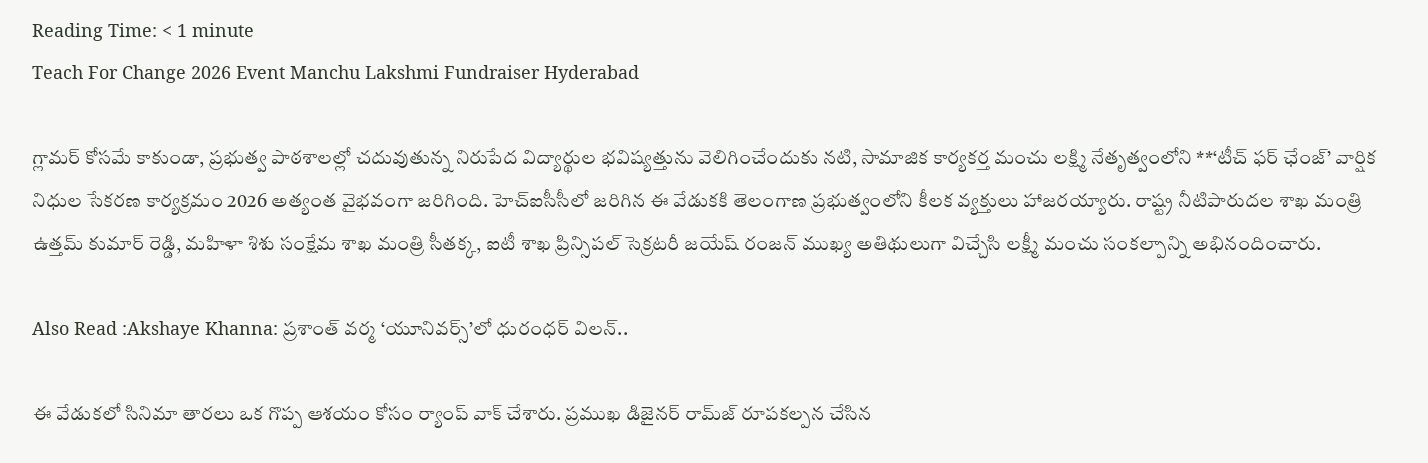Reading Time: < 1 minute
Teach For Change 2026 Event Manchu Lakshmi Fundraiser Hyderabad

గ్లామర్ కోసమే కాకుండా, ప్రభుత్వ పాఠశాలల్లో చదువుతున్న నిరుపేద విద్యార్థుల భవిష్యత్తును వెలిగించేందుకు నటి, సామాజిక కార్యకర్త మంచు లక్ష్మి నేతృత్వంలోని **‘టీచ్ ఫర్ ఛేంజ్’ వార్షిక నిధుల సేకరణ కార్యక్రమం 2026 అత్యంత వైభవంగా జరిగింది. హెచ్‌ఐసీసీలో జరిగిన ఈ వేడుకకి తెలంగాణ ప్రభుత్వంలోని కీలక వ్యక్తులు హాజరయ్యారు. రాష్ట్ర నీటిపారుదల శాఖ మంత్రి ఉత్తమ్ కుమార్ రెడ్డి, మహిళా శిశు సంక్షేమ శాఖ మంత్రి సీతక్క, ఐటీ శాఖ ప్రిన్సిపల్ సెక్రటరీ జయేష్ రంజన్ ముఖ్య అతిథులుగా విచ్చేసి లక్ష్మీ మంచు సంకల్పాన్ని అభినందించారు.

Also Read :Akshaye Khanna: ప్రశాంత్ వర్మ ‘యూనివర్స్’లో ధురంధర్ విలన్..

ఈ వేడుకలో సినిమా తారలు ఒక గొప్ప ఆశయం కోసం ర్యాంప్ వాక్ చేశారు. ప్రముఖ డిజైనర్ రామ్‌జ్ రూపకల్పన చేసిన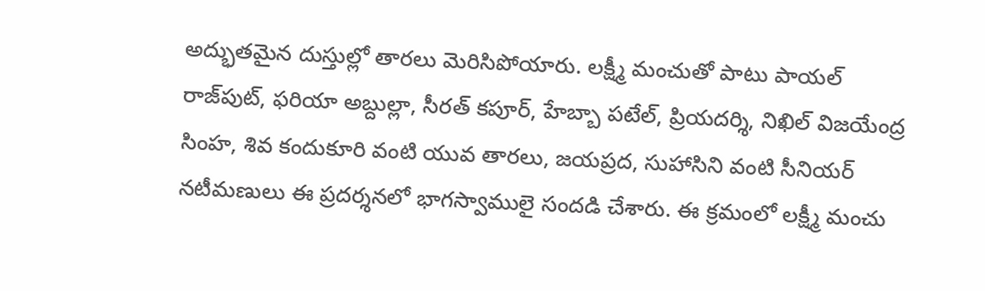అద్భుతమైన దుస్తుల్లో తారలు మెరిసిపోయారు. లక్ష్మీ మంచుతో పాటు పాయల్ రాజ్‌పుట్, ఫరియా అబ్దుల్లా, సీరత్ కపూర్, హేబ్బా పటేల్, ప్రియదర్శి, నిఖిల్ విజయేంద్ర సింహ, శివ కందుకూరి వంటి యువ తారలు, జయప్రద, సుహాసిని వంటి సీనియర్ నటీమణులు ఈ ప్రదర్శనలో భాగస్వాములై సందడి చేశారు. ఈ క్రమంలో లక్ష్మీ మంచు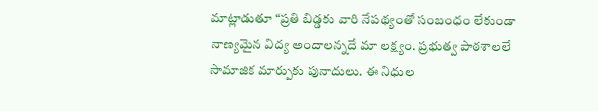మాట్లాడుతూ “ప్రతి బిడ్డకు వారి నేపథ్యంతో సంబంధం లేకుండా నాణ్యమైన విద్య అందాలన్నదే మా లక్ష్యం. ప్రభుత్వ పాఠశాలలే సామాజిక మార్పుకు పునాదులు. ఈ నిధుల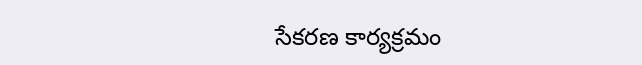సేకరణ కార్యక్రమం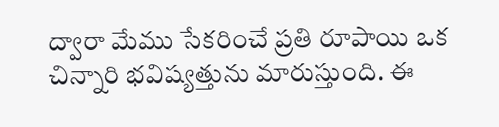ద్వారా మేము సేకరించే ప్రతి రూపాయి ఒక చిన్నారి భవిష్యత్తును మారుస్తుంది. ఈ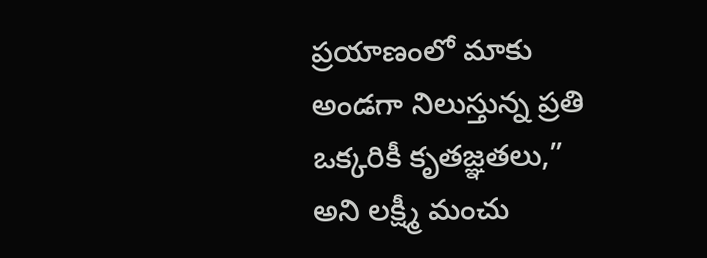ప్రయాణంలో మాకు అండగా నిలుస్తున్న ప్రతి ఒక్కరికీ కృతజ్ఞతలు,” అని లక్ష్మీ మంచు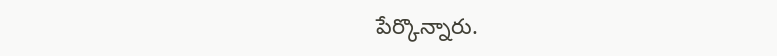పేర్కొన్నారు.